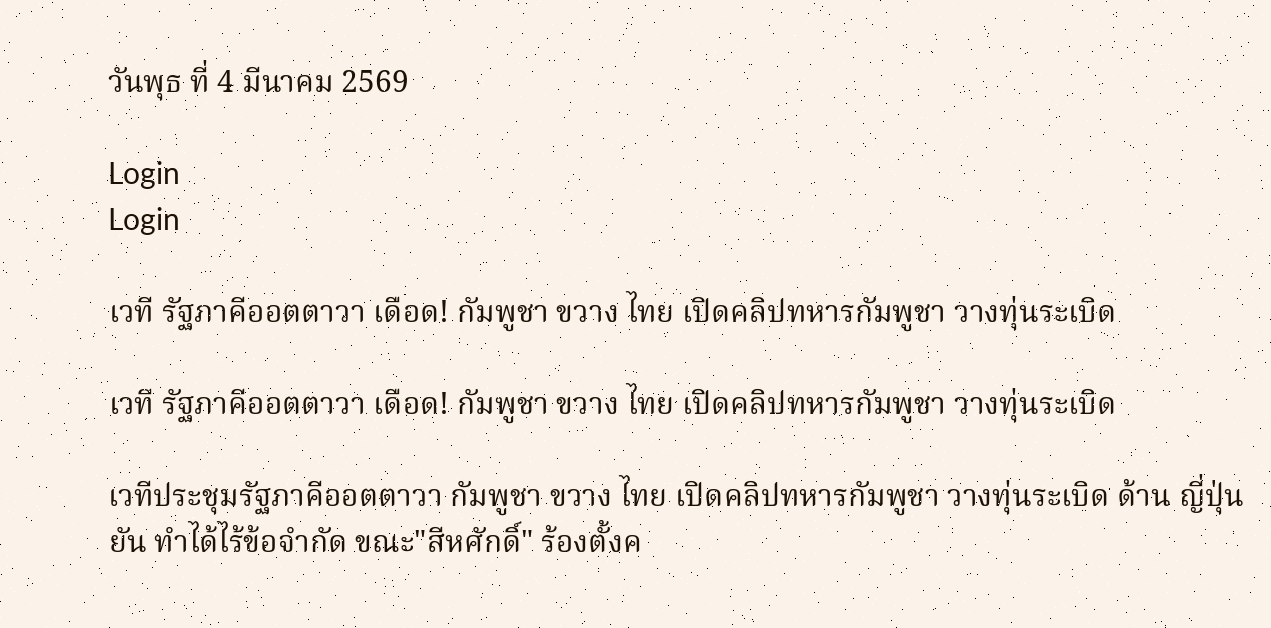วันพุธ ที่ 4 มีนาคม 2569

Login
Login

เวที รัฐภาคีออตตาวา เดือด! กัมพูชา ขวาง ไทย เปิดคลิปทหารกัมพูชา วางทุ่นระเบิด

เวที รัฐภาคีออตตาวา เดือด! กัมพูชา ขวาง ไทย เปิดคลิปทหารกัมพูชา วางทุ่นระเบิด

เวทีประชุมรัฐภาคีออตตาวา กัมพูชา ขวาง ไทย เปิดคลิปทหารกัมพูชา วางทุ่นระเบิด ด้าน ญี่ปุ่น ยัน ทำได้ไร้ข้อจำกัด ขณะ"สีหศักดิ์" ร้องตั้งค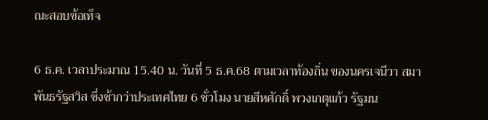ณะสอบข้อเท็จ

6 ธ.ค. เวลาประมาณ 15.40 น. วันที่ 5 ธ.ค.68 ตามเวลาท้องถิ่น ของนครเจนีวา สมาพันธรัฐสวิส ซึ่งช้ากว่าประเทศไทย 6 ชั่วโมง นายสีหศักดิ์ พวงเกตุแก้ว รัฐมน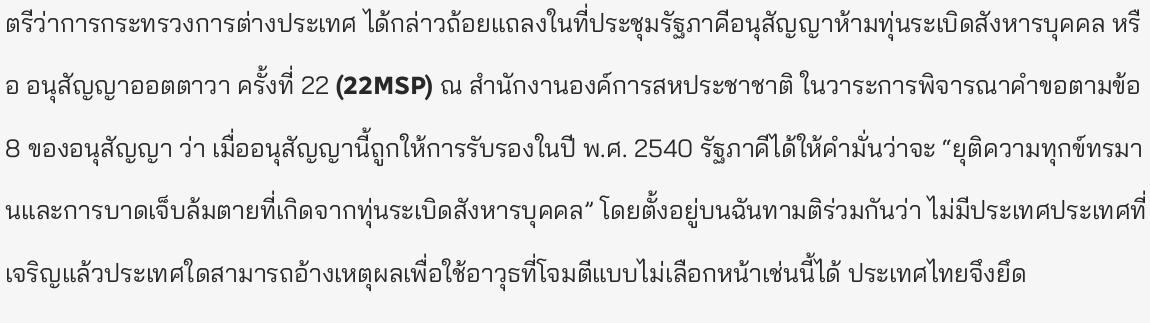ตรีว่าการกระทรวงการต่างประเทศ ได้กล่าวถ้อยแถลงในที่ประชุมรัฐภาคีอนุสัญญาห้ามทุ่นระเบิดสังหารบุคคล หรือ อนุสัญญาออตตาวา ครั้งที่ 22 (22MSP) ณ สำนักงานองค์การสหประชาชาติ ในวาระการพิจารณาคำขอตามข้อ 8 ของอนุสัญญา ว่า เมื่ออนุสัญญานี้ถูกให้การรับรองในปี พ.ศ. 2540 รัฐภาคีได้ให้คำมั่นว่าจะ “ยุติความทุกข์ทรมานและการบาดเจ็บล้มตายที่เกิดจากทุ่นระเบิดสังหารบุคคล” โดยตั้งอยู่บนฉันทามติร่วมกันว่า ไม่มีประเทศประเทศที่เจริญแล้วประเทศใดสามารถอ้างเหตุผลเพื่อใช้อาวุธที่โจมตีแบบไม่เลือกหน้าเช่นนี้ได้ ประเทศไทยจึงยึด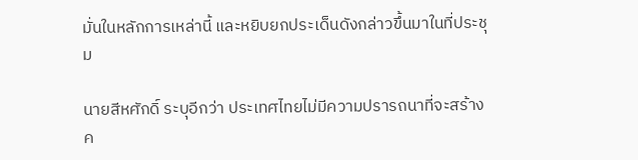มั่นในหลักการเหล่านี้ และหยิบยกประเด็นดังกล่าวขึ้นมาในที่ประชุม

นายสีหศักดิ์ ระบุอีกว่า ประเทศไทยไม่มีความปรารถนาที่จะสร้างค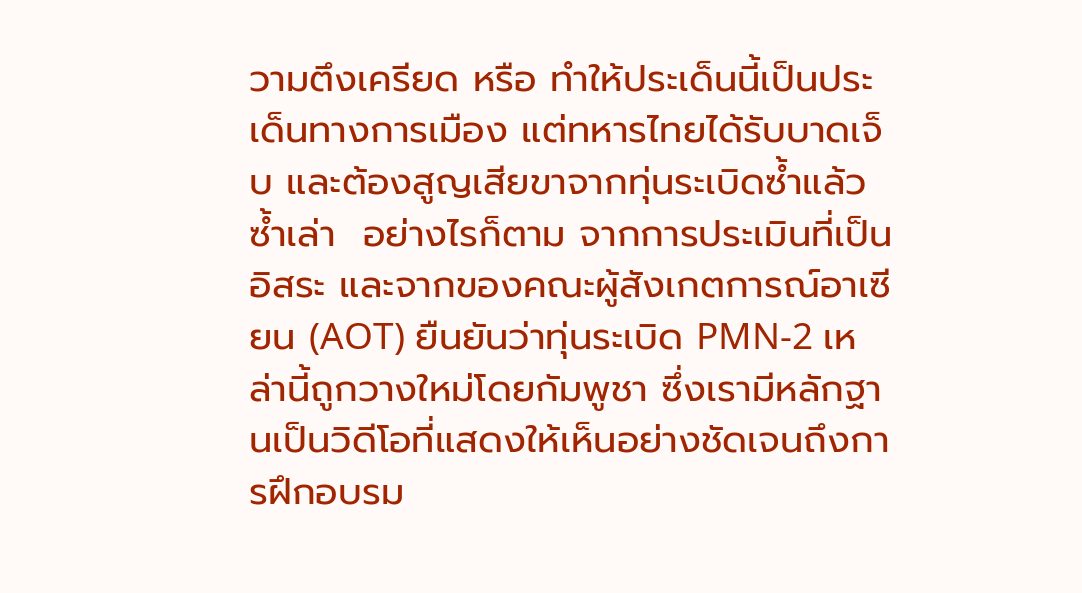วามตึงเครียด หรือ ทำให้ประเด็นนี้เป็นประเด็นทางการเมือง แต่ทหารไทยได้รับบาดเจ็บ และต้องสูญเสียขาจากทุ่นระเบิดซ้ำแล้วซ้ำเล่า  อย่างไรก็ตาม จากการประเมินที่เป็นอิสระ และจากของคณะผู้สังเกตการณ์อาเซียน (AOT) ยืนยันว่าทุ่นระเบิด PMN-2 เหล่านี้ถูกวางใหม่โดยกัมพูชา ซึ่งเรามีหลักฐานเป็นวิดีโอที่แสดงให้เห็นอย่างชัดเจนถึงการฝึกอบรม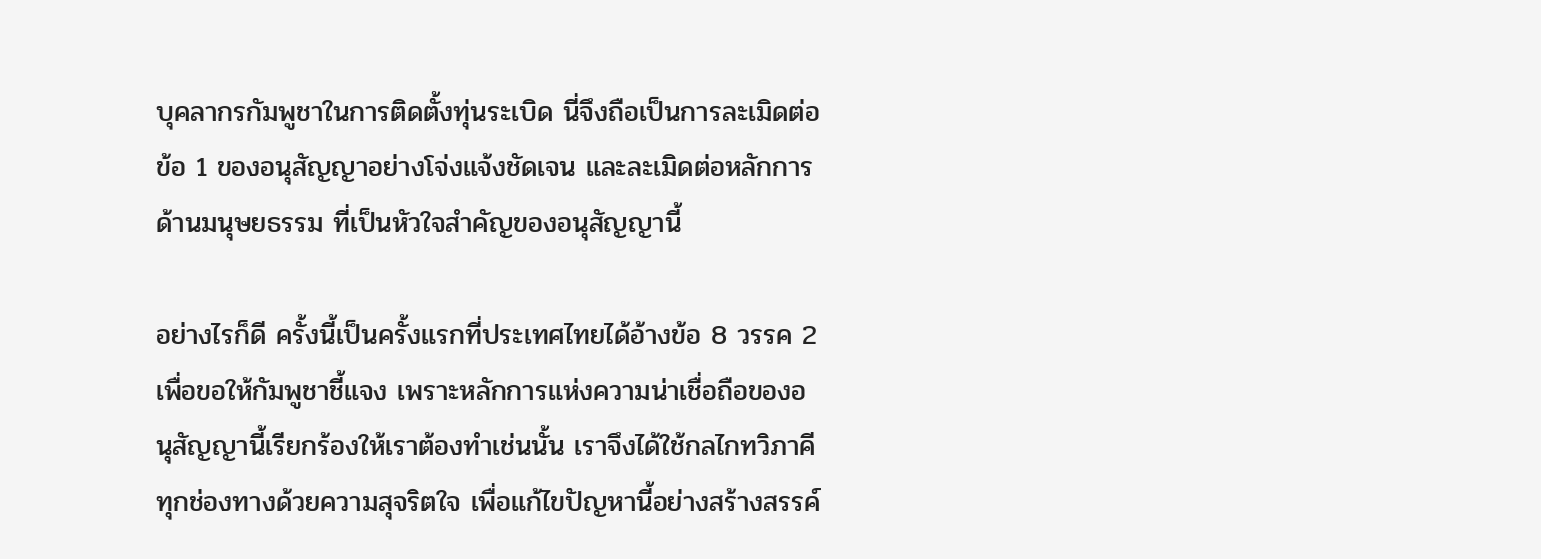บุคลากรกัมพูชาในการติดตั้งทุ่นระเบิด นี่จึงถือเป็นการละเมิดต่อข้อ 1 ของอนุสัญญาอย่างโจ่งแจ้งชัดเจน และละเมิดต่อหลักการด้านมนุษยธรรม ที่เป็นหัวใจสำคัญของอนุสัญญานี้

อย่างไรก็ดี ครั้งนี้เป็นครั้งแรกที่ประเทศไทยได้อ้างข้อ 8 วรรค 2 เพื่อขอให้กัมพูชาชี้แจง เพราะหลักการแห่งความน่าเชื่อถือของอนุสัญญานี้เรียกร้องให้เราต้องทำเช่นนั้น เราจึงได้ใช้กลไกทวิภาคีทุกช่องทางด้วยความสุจริตใจ เพื่อแก้ไขปัญหานี้อย่างสร้างสรรค์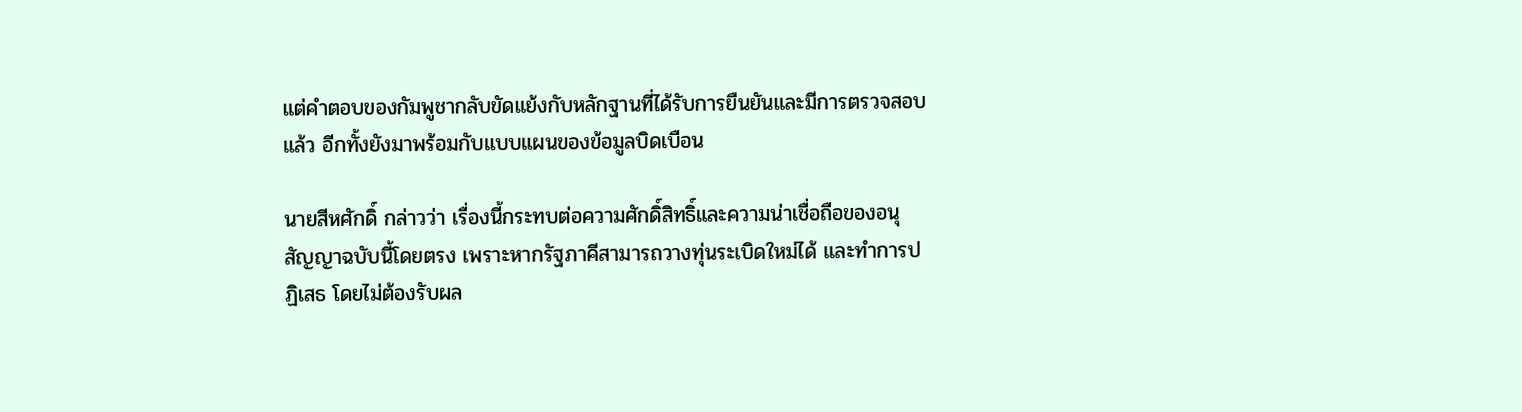แต่คำตอบของกัมพูชากลับขัดแย้งกับหลักฐานที่ได้รับการยืนยันและมีการตรวจสอบแล้ว อีกทั้งยังมาพร้อมกับแบบแผนของข้อมูลบิดเบือน

นายสีหศักดิ์ กล่าวว่า เรื่องนี้กระทบต่อความศักดิ์สิทธิ์และความน่าเชื่อถือของอนุสัญญาฉบับนี้โดยตรง เพราะหากรัฐภาคีสามารถวางทุ่นระเบิดใหม่ได้ และทำการปฏิเสธ โดยไม่ต้องรับผล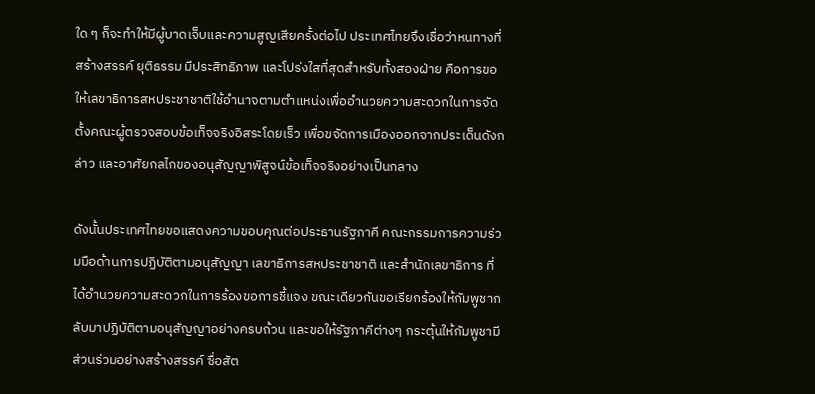ใด ๆ ก็จะทำให้มีผู้บาดเจ็บและความสูญเสียครั้งต่อไป ประเทศไทยจึงเชื่อว่าหนทางที่สร้างสรรค์ ยุติธรรม มีประสิทธิภาพ และโปร่งใสที่สุดสำหรับทั้งสองฝ่าย คือการขอให้เลขาธิการสหประชาชาติใช้อำนาจตามตำแหน่งเพื่ออำนวยความสะดวกในการจัดตั้งคณะผู้ตรวจสอบข้อเท็จจริงอิสระโดยเร็ว เพื่อขจัดการเมืองออกจากประเด็นดังกล่าว และอาศัยกลไกของอนุสัญญาพิสูจน์ข้อเท็จจริงอย่างเป็นกลาง

ดังนั้นประเทศไทยขอแสดงความขอบคุณต่อประธานรัฐภาคี คณะกรรมการความร่วมมือด้านการปฏิบัติตามอนุสัญญา เลขาธิการสหประชาชาติ และสำนักเลขาธิการ ที่ได้อำนวยความสะดวกในการร้องขอการชี้แจง ขณะเดียวกันขอเรียกร้องให้กัมพูชากลับมาปฏิบัติตามอนุสัญญาอย่างครบถ้วน และขอให้รัฐภาคีต่างๆ กระตุ้นให้กัมพูชามีส่วนร่วมอย่างสร้างสรรค์ ซื่อสัต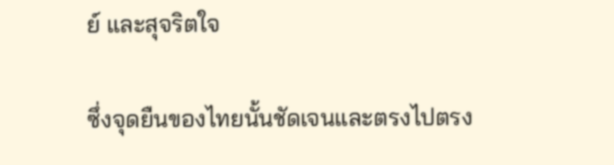ย์ และสุจริตใจ

ซึ่งจุดยืนของไทยนั้นชัดเจนและตรงไปตรง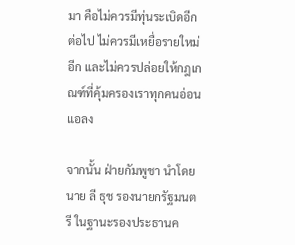มา คือไม่ควรมีทุ่นระเบิดอีกต่อไป ไม่ควรมีเหยื่อรายใหม่อีก และไม่ควรปล่อยให้กฎเกณฑ์ที่คุ้มครองเราทุกคนอ่อนแอลง

จากนั้น ฝ่ายกัมพูชา นำโดย นาย ลี ธุช รองนายกรัฐมนตรี ในฐานะรองประธานค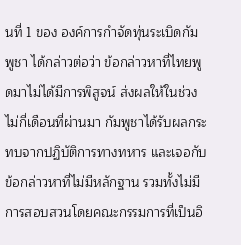นที่ 1 ของ องค์การกำจัดทุ่นระเบิดกัมพูชา ได้กล่าวต่อว่า ข้อกล่าวหาที่ไทยพูดมาไม่ได้มีการพิสูจน์ ส่งผลให้ในช่วงไม่กี่เดือนที่ผ่านมา กัมพูชาได้รับผลกระทบจากปฏิบัติการทางทหาร และเจอกับข้อกล่าวหาที่ไม่มีหลักฐาน รวมทั้งไม่มีการสอบสวนโดยคณะกรรมการที่เป็นอิ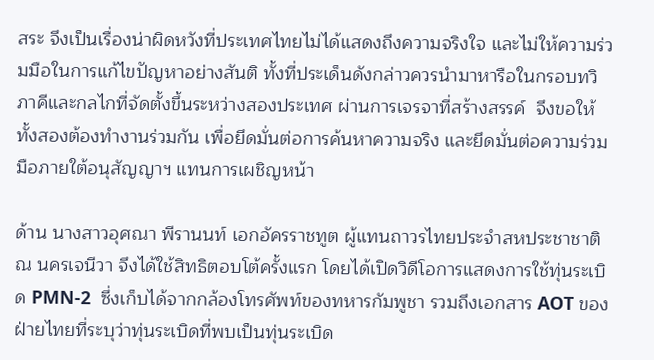สระ จึงเป็นเรื่องน่าผิดหวังที่ประเทศไทยไม่ได้แสดงถึงความจริงใจ และไม่ให้ความร่วมมือในการแก้ไขปัญหาอย่างสันติ ทั้งที่ประเด็นดังกล่าวควรนำมาหารือในกรอบทวิภาคีและกลไกที่จัดตั้งขึ้นระหว่างสองประเทศ ผ่านการเจรจาที่สร้างสรรค์  จึงขอให้ทั้งสองต้องทำงานร่วมกัน เพื่อยึดมั่นต่อการค้นหาความจริง และยึดมั่นต่อความร่วมมือภายใต้อนุสัญญาฯ แทนการเผชิญหน้า

ด้าน นางสาวอุศณา พีรานนท์ เอกอัครราชทูต ผู้แทนถาวรไทยประจำสหประชาชาติ ณ นครเจนีวา จึงได้ใช้สิทธิตอบโต้ครั้งแรก โดยได้เปิดวิดีโอการแสดงการใช้ทุ่นระเบิด PMN-2  ซึ่งเก็บได้จากกล้องโทรศัพท์ของทหารกัมพูชา รวมถึงเอกสาร AOT ของฝ่ายไทยที่ระบุว่าทุ่นระเบิดที่พบเป็นทุ่นระเบิด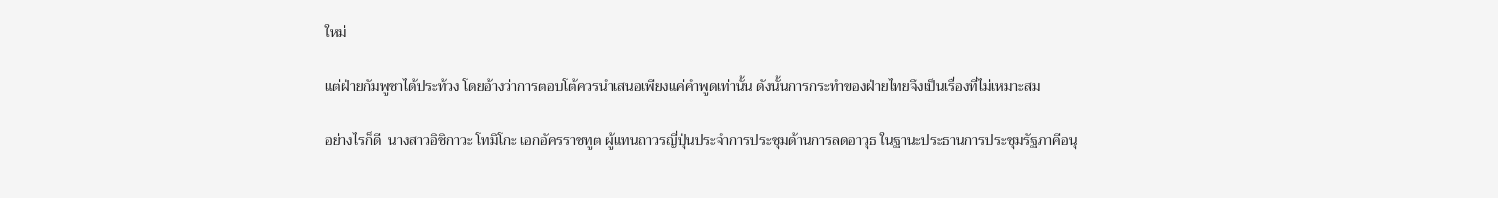ใหม่

แต่ฝ่ายกัมพูชาได้ประท้วง โดยอ้างว่าการตอบโต้ควรนำเสนอเพียงแค่คำพูดเท่านั้น ดังนั้นการกระทำของฝ่ายไทยจึงเป็นเรื่องที่ไม่เหมาะสม

อย่างไรก็ดี  นางสาวอิชิกาวะ โทมิโกะ เอกอัครราชทูต ผู้แทนถาวรญี่ปุ่นประจำการประชุมด้านการลดอาวุธ ในฐานะประธานการประชุมรัฐภาคีอนุ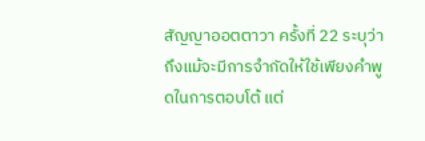สัญญาออตตาวา ครั้งที่ 22 ระบุว่า ถึงแม้จะมีการจำกัดให้ใช้เพียงคำพูดในการตอบโต้ แต่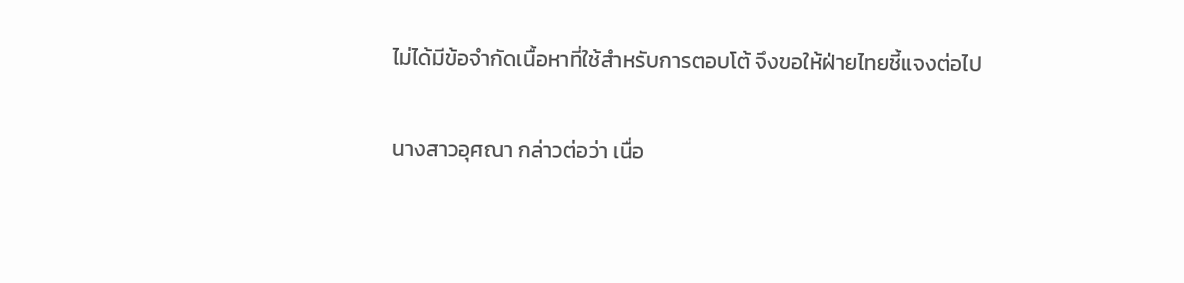ไม่ได้มีข้อจำกัดเนื้อหาที่ใช้สำหรับการตอบโต้ จึงขอให้ฝ่ายไทยชี้แจงต่อไป

นางสาวอุศณา กล่าวต่อว่า เนื่อ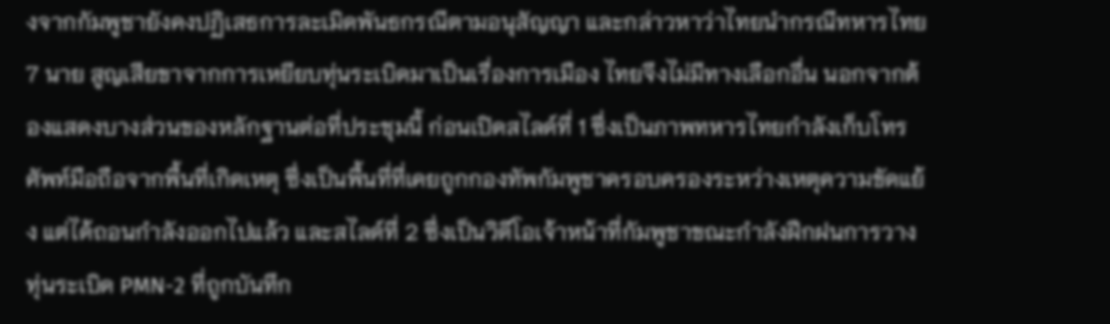งจากกัมพูชายังคงปฏิเสธการละเมิดพันธกรณีตามอนุสัญญา และกล่าวหาว่าไทยนำกรณีทหารไทย 7 นาย สูญเสียขาจากการเหยียบทุ่นระเบิดมาเป็นเรื่องการเมือง ไทยจึงไม่มีทางเลือกอื่น นอกจากต้องแสดงบางส่วนของหลักฐานต่อที่ประชุมนี้ ก่อนเปิดสไลด์ที่ 1 ซึ่งเป็นภาพทหารไทยกำลังเก็บโทรศัพท์มือถือจากพื้นที่เกิดเหตุ ซึ่งเป็นพื้นที่ที่เคยถูกกองทัพกัมพูชาครอบครองระหว่างเหตุความขัดแย้ง แต่ได้ถอนกำลังออกไปแล้ว และสไลด์ที่ 2 ซึ่งเป็นวิดีโอเจ้าหน้าที่กัมพูชาขณะกำลังฝึกฝนการวางทุ่นระเบิด PMN-2 ที่ถูกบันทึก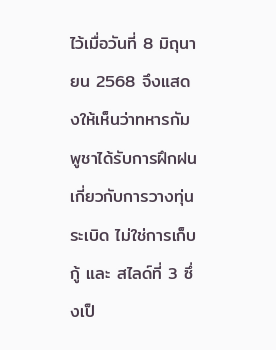ไว้เมื่อวันที่ 8 มิถุนายน 2568 จึงแสดงให้เห็นว่าทหารกัมพูชาได้รับการฝึกฝนเกี่ยวกับการวางทุ่นระเบิด ไม่ใช่การเก็บกู้ และ สไลด์ที่ 3 ซึ่งเป็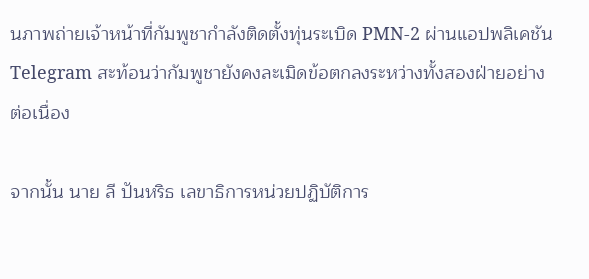นภาพถ่ายเจ้าหน้าที่กัมพูชากำลังติดตั้งทุ่นระเบิด PMN-2 ผ่านแอปพลิเคชัน Telegram สะท้อนว่ากัมพูชายังคงละเมิดข้อตกลงระหว่างทั้งสองฝ่ายอย่างต่อเนื่อง

จากนั้น นาย ลี ปันหริธ เลขาธิการหน่วยปฏิบัติการ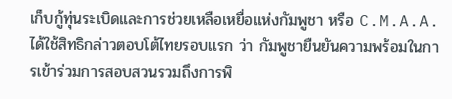เก็บกู้ทุ่นระเบิดและการช่วยเหลือเหยื่อแห่งกัมพูชา หรือ C.M.A.A. ได้ใช้สิทธิกล่าวตอบโต้ไทยรอบแรก ว่า กัมพูชายืนยันความพร้อมในการเข้าร่วมการสอบสวนรวมถึงการพิ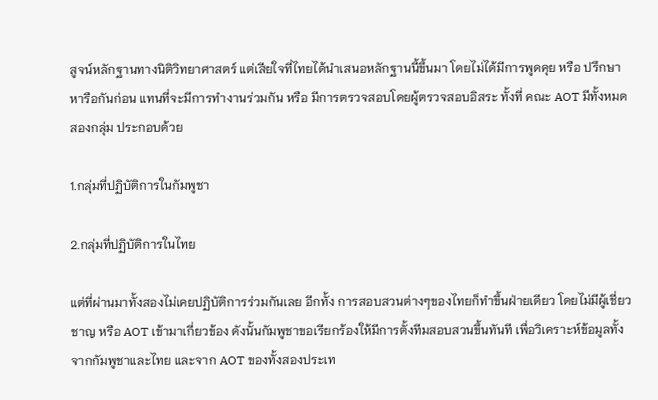สูจน์หลักฐานทางนิติวิทยาศาสตร์ แต่เสียใจที่ไทยได้นำเสนอหลักฐานนี้ขึ้นมา โดยไม่ได้มีการพูดคุย หรือ ปรึกษาหารือกันก่อน แทนที่จะมีการทำงานร่วมกัน หรือ มีการตรวจสอบโดยผู้ตรวจสอบอิสระ ทั้งที่ คณะ AOT มีทั้งหมดสองกลุ่ม ประกอบด้วย

1.กลุ่มที่ปฏิบัติการในกัมพูชา

2.กลุ่มที่ปฏิบัติการในไทย

แต่ที่ผ่านมาทั้งสองไม่เคยปฏิบัติการร่วมกันเลย อีกทั้ง การสอบสวนต่างๆของไทยก็ทำขึ้นฝ่ายเดียว โดยไม่มีผู้เชี่ยวชาญ หรือ AOT เข้ามาเกี่ยวข้อง ดังนั้นกัมพูชาขอเรียกร้องให้มีการตั้งทีมสอบสวนขึ้นทันที เพื่อวิเคราะห์ข้อมูลทั้งจากกัมพูชาและไทย และจาก AOT ของทั้งสองประเท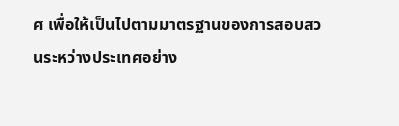ศ เพื่อให้เป็นไปตามมาตรฐานของการสอบสวนระหว่างประเทศอย่าง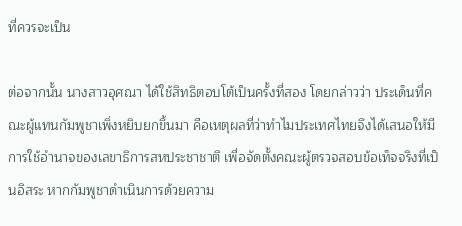ที่ควรจะเป็น

ต่อจากนั้น นางสาวอุศณา ได้ใช้สิทธิตอบโต้เป็นครั้งที่สอง โดยกล่าวว่า ประเด็นที่คณะผู้แทนกัมพูชาเพิ่งหยิบยกขึ้นมา คือเหตุผลที่ว่าทำไมประเทศไทยจึงได้เสนอให้มีการใช้อำนาจของเลขาธิการสหประชาชาติ เพื่อจัดตั้งคณะผู้ตรวจสอบข้อเท็จจริงที่เป็นอิสระ หากกัมพูชาดำเนินการด้วยความ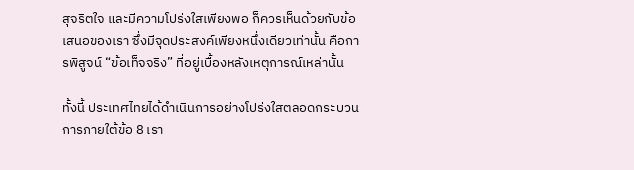สุจริตใจ และมีความโปร่งใสเพียงพอ ก็ควรเห็นด้วยกับข้อเสนอของเรา ซึ่งมีจุดประสงค์เพียงหนึ่งเดียวเท่านั้น คือการพิสูจน์ “ข้อเท็จจริง” ที่อยู่เบื้องหลังเหตุการณ์เหล่านั้น

ทั้งนี้ ประเทศไทยได้ดำเนินการอย่างโปร่งใสตลอดกระบวนการภายใต้ข้อ 8 เรา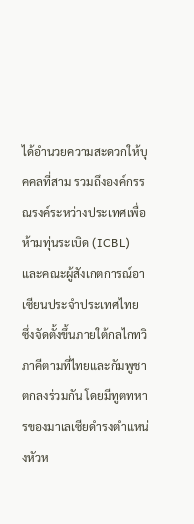ได้อำนวยความสะดวกให้บุคคลที่สาม รวมถึงองค์กรรณรงค์ระหว่างประเทศเพื่อห้ามทุ่นระเบิด (ICBL) และคณะผู้สังเกตการณ์อาเซียนประจำประเทศไทย  ซึ่งจัดตั้งขึ้นภายใต้กลไกทวิภาคีตามที่ไทยและกัมพูชาตกลงร่วมกัน โดยมีทูตทหารของมาเลเซียดำรงตำแหน่งหัวห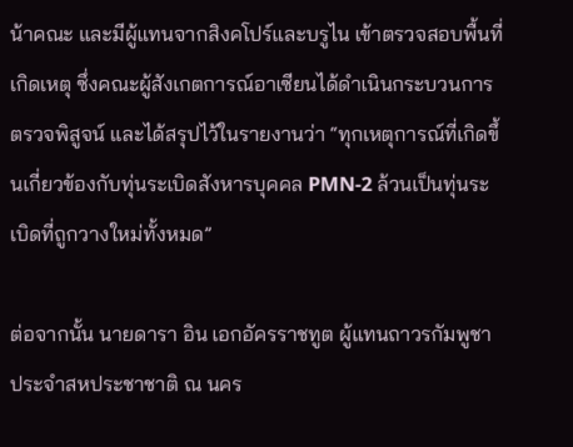น้าคณะ และมีผู้แทนจากสิงคโปร์และบรูไน เข้าตรวจสอบพื้นที่เกิดเหตุ ซึ่งคณะผู้สังเกตการณ์อาเซียนได้ดำเนินกระบวนการตรวจพิสูจน์ และได้สรุปไว้ในรายงานว่า “ทุกเหตุการณ์ที่เกิดขึ้นเกี่ยวข้องกับทุ่นระเบิดสังหารบุคคล PMN-2 ล้วนเป็นทุ่นระเบิดที่ถูกวางใหม่ทั้งหมด”

ต่อจากนั้น นายดารา อิน เอกอัครราชทูต ผู้แทนถาวรกัมพูชาประจำสหประชาชาติ ณ นคร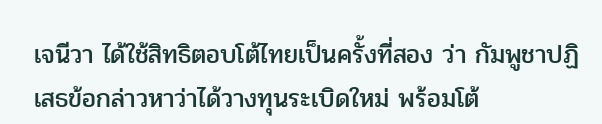เจนีวา ได้ใช้สิทธิตอบโต้ไทยเป็นครั้งที่สอง ว่า กัมพูชาปฏิเสธข้อกล่าวหาว่าได้วางทุนระเบิดใหม่ พร้อมโต้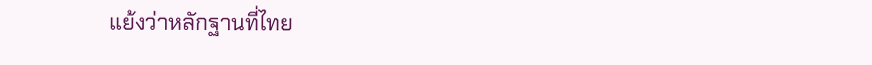แย้งว่าหลักฐานที่ไทย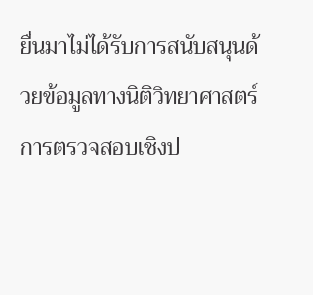ยื่นมาไม่ได้รับการสนับสนุนด้วยข้อมูลทางนิติวิทยาศาสตร์ การตรวจสอบเชิงป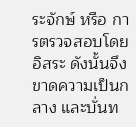ระจักษ์ หรือ การตรวจสอบโดยอิสระ ดังนั้นจึงขาดความเป็นกลาง และบั่นท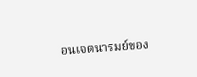อนเจตนารมย์ของ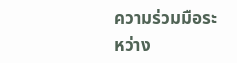ความร่วมมือระหว่าง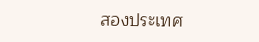สองประเทศ